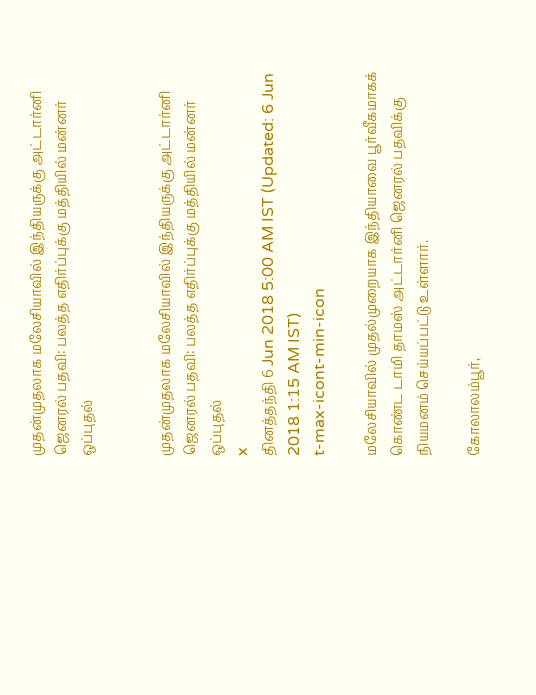முதன்முதலாக மலேசியாவில் இந்தியருக்கு அட்டார்னி ஜெனரல் பதவி: பலத்த எதிர்ப்புக்கு மத்தியில் மன்னர் ஒப்புதல்


முதன்முதலாக மலேசியாவில் இந்தியருக்கு அட்டார்னி ஜெனரல் பதவி: பலத்த எதிர்ப்புக்கு மத்தியில் மன்னர் ஒப்புதல்
x
தினத்தந்தி 6 Jun 2018 5:00 AM IST (Updated: 6 Jun 2018 1:15 AM IST)
t-max-icont-min-icon

மலேசியாவில் முதல்முறையாக இந்தியாவை பூர்வீகமாகக் கொண்ட டாமி தாமஸ் அட்டார்னி ஜெனரல் பதவிக்கு நியமனம் செய்யப்பட்டு உள்ளார்.

கோலாலம்பூர்,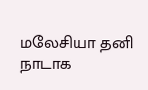மலேசியா தனி நாடாக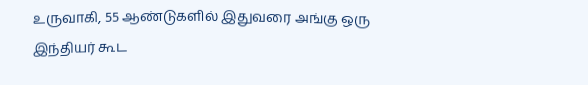உருவாகி, 55 ஆண்டுகளில் இதுவரை அங்கு ஒரு இந்தியர் கூட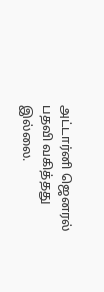அட்டார்னி ஜெனரல் பதவி வகித்தது இல்லை.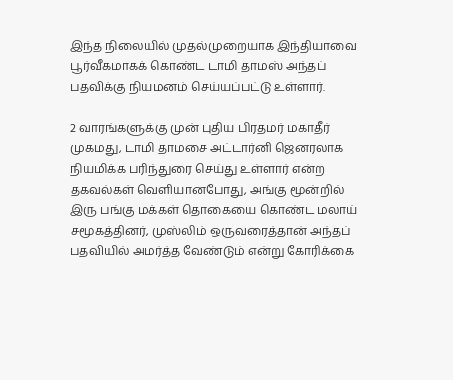இந்த நிலையில் முதல்முறையாக இந்தியாவை பூர்வீகமாகக் கொண்ட டாமி தாமஸ் அந்தப் பதவிக்கு நியமனம் செய்யப்பட்டு உள்ளார்.

2 வாரங்களுக்கு முன் புதிய பிரதமர் மகாதீர் முகமது, டாமி தாமசை அட்டார்னி ஜெனரலாக நியமிக்க பரிந்துரை செய்து உள்ளார் என்ற தகவல்கள் வெளியானபோது, அங்கு மூன்றில் இரு பங்கு மக்கள் தொகையை கொண்ட மலாய் சமூகத்தினர், முஸ்லிம் ஒருவரைத்தான் அந்தப் பதவியில் அமர்த்த வேண்டும் என்று கோரிக்கை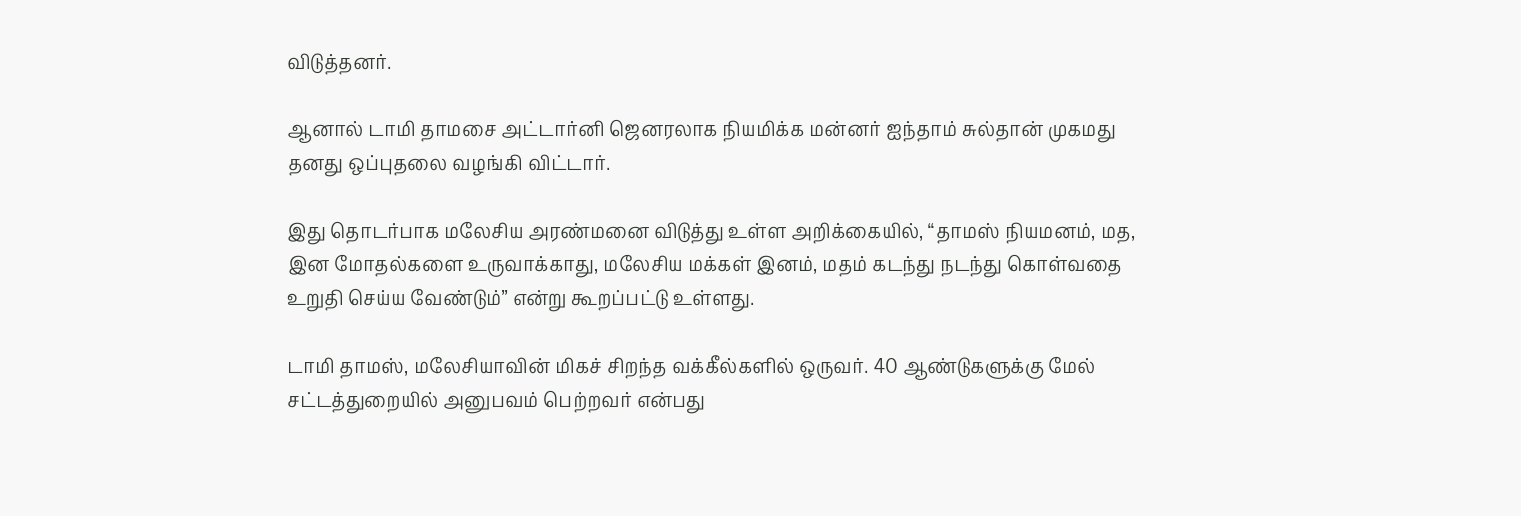விடுத்தனர்.

ஆனால் டாமி தாமசை அட்டார்னி ஜெனரலாக நியமிக்க மன்னர் ஐந்தாம் சுல்தான் முகமது தனது ஒப்புதலை வழங்கி விட்டார்.

இது தொடர்பாக மலேசிய அரண்மனை விடுத்து உள்ள அறிக்கையில், “தாமஸ் நியமனம், மத, இன மோதல்களை உருவாக்காது, மலேசிய மக்கள் இனம், மதம் கடந்து நடந்து கொள்வதை உறுதி செய்ய வேண்டும்” என்று கூறப்பட்டு உள்ளது.

டாமி தாமஸ், மலேசியாவின் மிகச் சிறந்த வக்கீல்களில் ஒருவர். 40 ஆண்டுகளுக்கு மேல் சட்டத்துறையில் அனுபவம் பெற்றவர் என்பது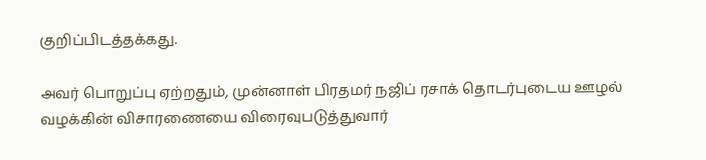குறிப்பிடத்தக்கது.

அவர் பொறுப்பு ஏற்றதும், முன்னாள் பிரதமர் நஜிப் ரசாக் தொடர்புடைய ஊழல் வழக்கின் விசாரணையை விரைவுபடுத்துவார்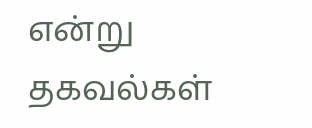என்று தகவல்கள்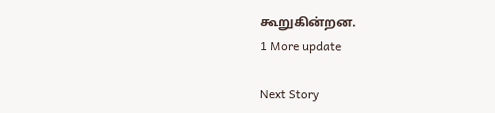கூறுகின்றன.
1 More update

Next Story